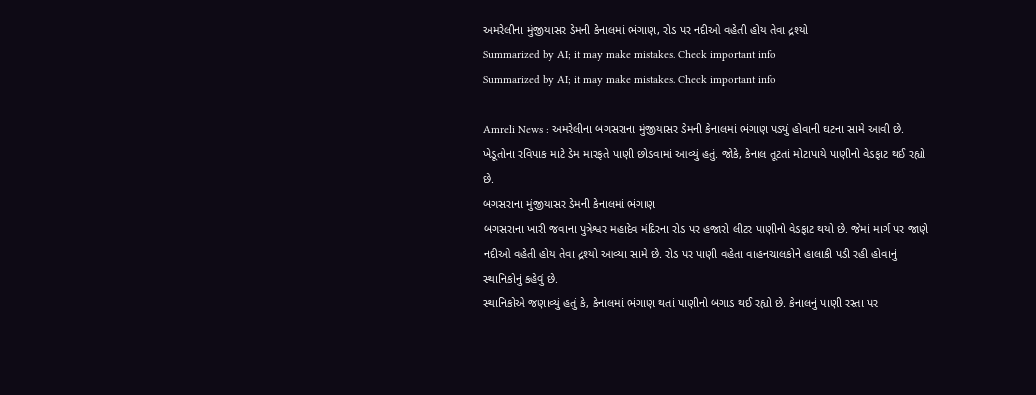અમરેલીના મુંજીયાસર ડેમની કેનાલમાં ભંગાણ, રોડ પર નદીઓ વહેતી હોય તેવા દ્રશ્યો
Summarized by AI; it may make mistakes. Check important info
Summarized by AI; it may make mistakes. Check important info

Amreli News : અમરેલીના બગસરાના મુંજીયાસર ડેમની કેનાલમાં ભંગાણ પડ્યું હોવાની ઘટના સામે આવી છે. ખેડૂતોના રવિપાક માટે ડેમ મારફતે પાણી છોડવામાં આવ્યું હતું. જોકે, કેનાલ તૂટતાં મોટાપાયે પાણીનો વેડફાટ થઈ રહ્યો છે.
બગસરાના મુંજીયાસર ડેમની કેનાલમાં ભંગાણ
બગસરાના ખારી જવાના પુત્રેશ્વર મહાદેવ મંદિરના રોડ પર હજારો લીટર પાણીનો વેડફાટ થયો છે. જેમાં માર્ગ પર જાણે નદીઓ વહેતી હોય તેવા દ્રશ્યો આવ્યા સામે છે. રોડ પર પાણી વહેતા વાહનચાલકોને હાલાકી પડી રહી હોવાનું સ્થાનિકોનું કહેવું છે.
સ્થાનિકોએ જણાવ્યું હતું કે, કેનાલમાં ભંગાણ થતાં પાણીનો બગાડ થઈ રહ્યો છે. કેનાલનું પાણી રસ્તા પર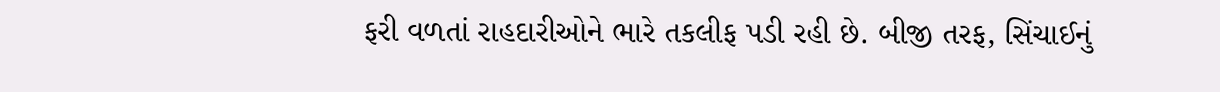ફરી વળતાં રાહદારીઓને ભારે તકલીફ પડી રહી છે. બીજી તરફ, સિંચાઈનું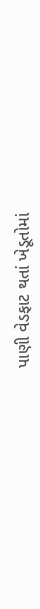પાણી વેડફાટ થતાં ખેડૂતોમાં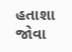હતાશા જોવા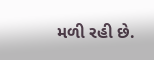મળી રહી છે.